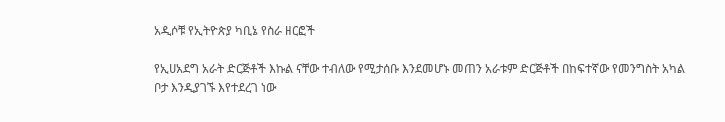አዲሶቹ የኢትዮጵያ ካቢኔ የስራ ዘርፎች

የኢሀአደግ አራት ድርጅቶች እኩል ናቸው ተብለው የሚታሰቡ እንደመሆኑ መጠን አራቱም ድርጅቶች በከፍተኛው የመንግስት አካል ቦታ እንዲያገኙ እየተደረገ ነው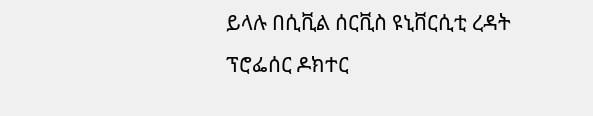ይላሉ በሲቪል ሰርቪስ ዩኒቨርሲቲ ረዳት ፕሮፌሰር ዶክተር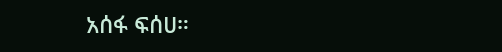አሰፋ ፍሰሀ።